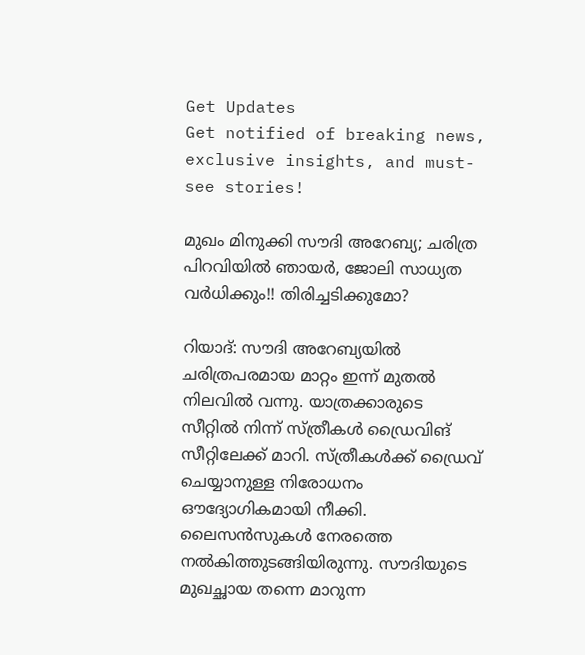Get Updates
Get notified of breaking news, exclusive insights, and must-see stories!

മുഖം മിനുക്കി സൗദി അറേബ്യ; ചരിത്ര പിറവിയില്‍ ഞായര്‍, ജോലി സാധ്യത വര്‍ധിക്കും!! തിരിച്ചടിക്കുമോ?

റിയാദ്: സൗദി അറേബ്യയില്‍ ചരിത്രപരമായ മാറ്റം ഇന്ന് മുതല്‍ നിലവില്‍ വന്നു. യാത്രക്കാരുടെ സീറ്റില്‍ നിന്ന് സ്ത്രീകള്‍ ഡ്രൈവിങ് സീറ്റിലേക്ക് മാറി. സ്ത്രീകള്‍ക്ക് ഡ്രൈവ് ചെയ്യാനുള്ള നിരോധനം ഔദ്യോഗികമായി നീക്കി. ലൈസന്‍സുകള്‍ നേരത്തെ നല്‍കിത്തുടങ്ങിയിരുന്നു. സൗദിയുടെ മുഖച്ഛായ തന്നെ മാറുന്ന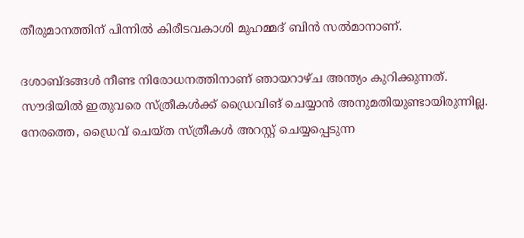തീരുമാനത്തിന് പിന്നില്‍ കിരീടവകാശി മുഹമ്മദ് ബിന്‍ സല്‍മാനാണ്.

ദശാബ്ദങ്ങള്‍ നീണ്ട നിരോധനത്തിനാണ് ഞായറാഴ്ച അന്ത്യം കുറിക്കുന്നത്. സൗദിയില്‍ ഇതുവരെ സ്ത്രീകള്‍ക്ക് ഡ്രൈവിങ് ചെയ്യാന്‍ അനുമതിയുണ്ടായിരുന്നില്ല. നേരത്തെ, ഡ്രൈവ് ചെയ്ത സ്ത്രീകള്‍ അറസ്റ്റ് ചെയ്യപ്പെടുന്ന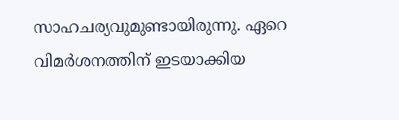സാഹചര്യവുമുണ്ടായിരുന്നു. ഏറെ വിമര്‍ശനത്തിന് ഇടയാക്കിയ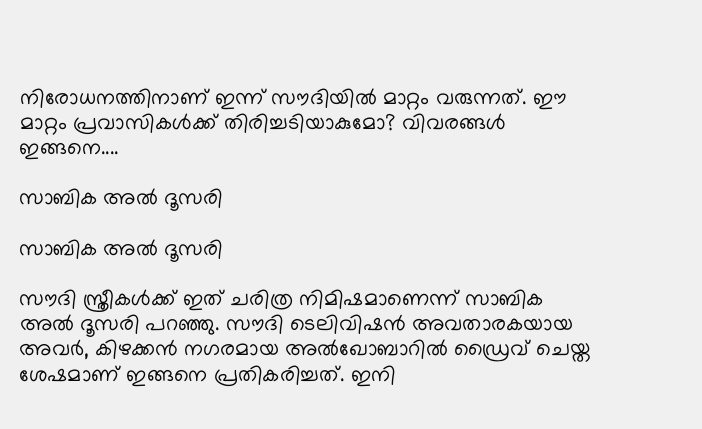നിരോധനത്തിനാണ് ഇന്ന് സൗദിയില്‍ മാറ്റം വരുന്നത്. ഈ മാറ്റം പ്രവാസികള്‍ക്ക് തിരിച്ചടിയാകുമോ? വിവരങ്ങള്‍ ഇങ്ങനെ....

സാബിക അല്‍ ദൂസരി

സാബിക അല്‍ ദൂസരി

സൗദി സ്ത്രീകള്‍ക്ക് ഇത് ചരിത്ര നിമിഷമാണെന്ന് സാബിക അല്‍ ദൂസരി പറഞ്ഞു. സൗദി ടെലിവിഷന്‍ അവതാരകയായ അവര്‍, കിഴക്കന്‍ നഗരമായ അല്‍ഖോബാറില്‍ ഡ്രൈവ് ചെയ്ത ശേഷമാണ് ഇങ്ങനെ പ്രതികരിച്ചത്. ഇനി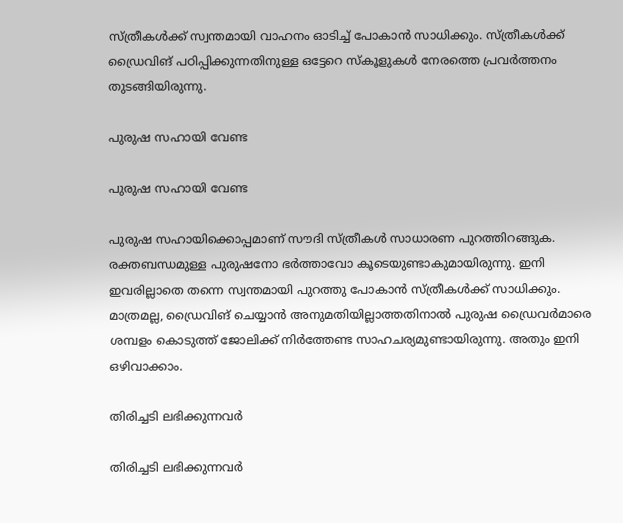സ്ത്രീകള്‍ക്ക് സ്വന്തമായി വാഹനം ഓടിച്ച് പോകാന്‍ സാധിക്കും. സ്ത്രീകള്‍ക്ക് ഡ്രൈവിങ് പഠിപ്പിക്കുന്നതിനുള്ള ഒട്ടേറെ സ്‌കൂളുകള്‍ നേരത്തെ പ്രവര്‍ത്തനം തുടങ്ങിയിരുന്നു.

പുരുഷ സഹായി വേണ്ട

പുരുഷ സഹായി വേണ്ട

പുരുഷ സഹായിക്കൊപ്പമാണ് സൗദി സ്ത്രീകള്‍ സാധാരണ പുറത്തിറങ്ങുക. രക്തബന്ധമുള്ള പുരുഷനോ ഭര്‍ത്താവോ കൂടെയുണ്ടാകുമായിരുന്നു. ഇനി ഇവരില്ലാതെ തന്നെ സ്വന്തമായി പുറത്തു പോകാന്‍ സ്ത്രീകള്‍ക്ക് സാധിക്കും. മാത്രമല്ല, ഡ്രൈവിങ് ചെയ്യാന്‍ അനുമതിയില്ലാത്തതിനാല്‍ പുരുഷ ഡ്രൈവര്‍മാരെ ശമ്പളം കൊടുത്ത് ജോലിക്ക് നിര്‍ത്തേണ്ട സാഹചര്യമുണ്ടായിരുന്നു. അതും ഇനി ഒഴിവാക്കാം.

തിരിച്ചടി ലഭിക്കുന്നവര്‍

തിരിച്ചടി ലഭിക്കുന്നവര്‍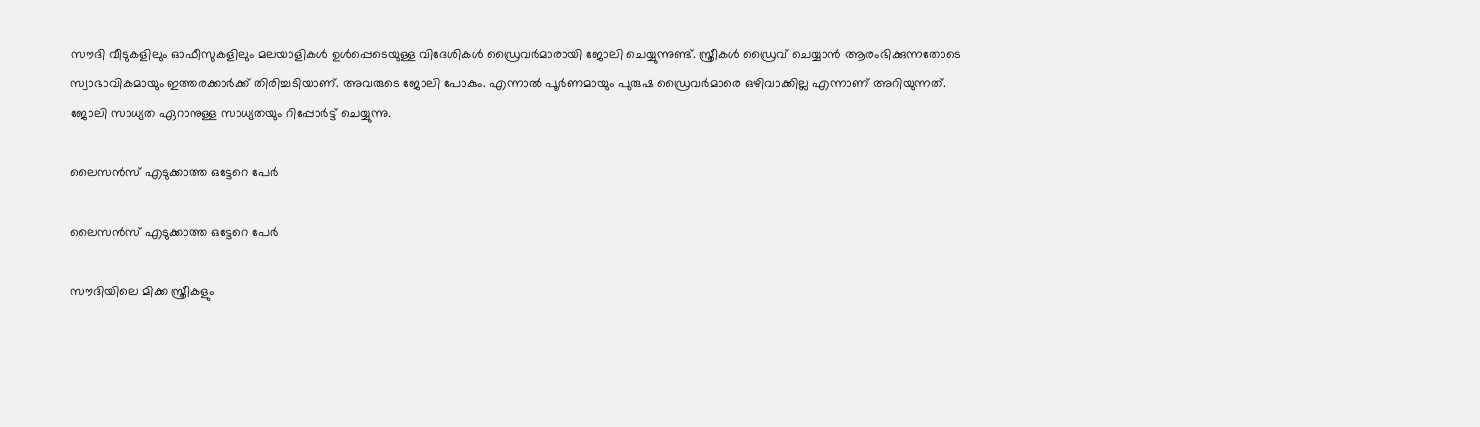സൗദി വീടുകളിലും ഓഫീസുകളിലും മലയാളികള്‍ ഉള്‍പ്പെടെയുള്ള വിദേശികള്‍ ഡ്രൈവര്‍മാരായി ജോലി ചെയ്യുന്നുണ്ട്. സ്ത്രീകള്‍ ഡ്രൈവ് ചെയ്യാന്‍ ആരംഭിക്കുന്നതോടെ സ്വാഭാവികമായും ഇത്തരക്കാര്‍ക്ക് തിരിച്ചടിയാണ്. അവരുടെ ജോലി പോകും. എന്നാല്‍ പൂര്‍ണമായും പുരുഷ ഡ്രൈവര്‍മാരെ ഒഴിവാക്കില്ല എന്നാണ് അറിയുന്നത്. ജോലി സാധ്യത ഏറാനുള്ള സാധ്യതയും റിപ്പോര്‍ട്ട് ചെയ്യുന്നു.

ലൈസന്‍സ് എടുക്കാത്ത ഒട്ടേറെ പേര്‍

ലൈസന്‍സ് എടുക്കാത്ത ഒട്ടേറെ പേര്‍

സൗദിയിലെ മിക്ക സ്ത്രീകളും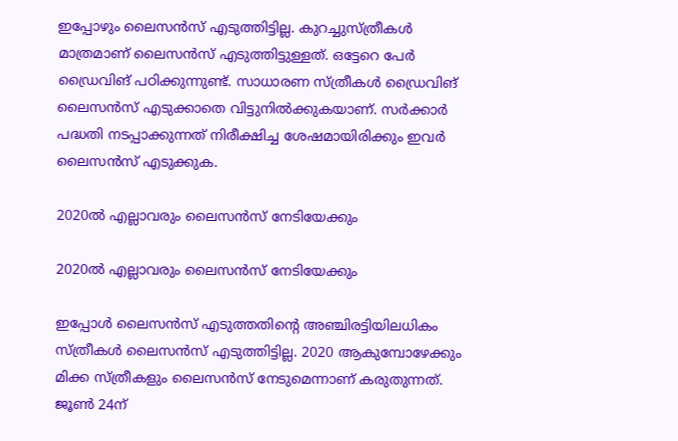ഇപ്പോഴും ലൈസന്‍സ് എടുത്തിട്ടില്ല. കുറച്ചുസ്ത്രീകള്‍ മാത്രമാണ് ലൈസന്‍സ് എടുത്തിട്ടുള്ളത്. ഒട്ടേറെ പേര്‍ ഡ്രൈവിങ് പഠിക്കുന്നുണ്ട്. സാധാരണ സ്ത്രീകള്‍ ഡ്രൈവിങ് ലൈസന്‍സ് എടുക്കാതെ വിട്ടുനില്‍ക്കുകയാണ്. സര്‍ക്കാര്‍ പദ്ധതി നടപ്പാക്കുന്നത് നിരീക്ഷിച്ച ശേഷമായിരിക്കും ഇവര്‍ ലൈസന്‍സ് എടുക്കുക.

2020ല്‍ എല്ലാവരും ലൈസന്‍സ് നേടിയേക്കും

2020ല്‍ എല്ലാവരും ലൈസന്‍സ് നേടിയേക്കും

ഇപ്പോള്‍ ലൈസന്‍സ് എടുത്തതിന്റെ അഞ്ചിരട്ടിയിലധികം സ്ത്രീകള്‍ ലൈസന്‍സ് എടുത്തിട്ടില്ല. 2020 ആകുമ്പോഴേക്കും മിക്ക സ്ത്രീകളും ലൈസന്‍സ് നേടുമെന്നാണ് കരുതുന്നത്. ജൂണ്‍ 24ന്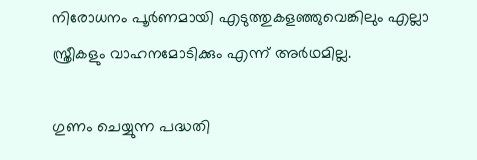നിരോധനം പൂര്‍ണമായി എടുത്തുകളഞ്ഞുവെങ്കിലും എല്ലാ സ്ത്രീകളും വാഹനമോടിക്കും എന്ന് അര്‍ഥമില്ല.

ഗുണം ചെയ്യുന്ന പദ്ധതി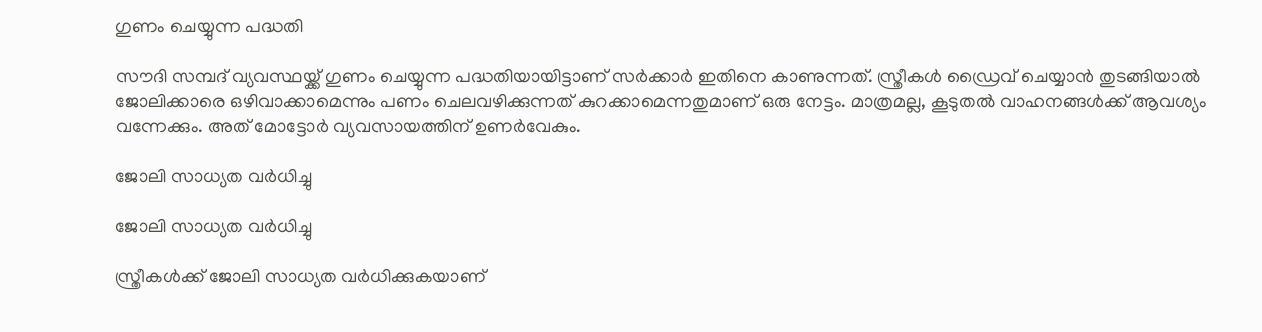ഗുണം ചെയ്യുന്ന പദ്ധതി

സൗദി സമ്പദ് വ്യവസ്ഥയ്ക്ക് ഗുണം ചെയ്യുന്ന പദ്ധതിയായിട്ടാണ് സര്‍ക്കാര്‍ ഇതിനെ കാണുന്നത്. സ്ത്രീകള്‍ ഡ്രൈവ് ചെയ്യാന്‍ തുടങ്ങിയാല്‍ ജോലിക്കാരെ ഒഴിവാക്കാമെന്നും പണം ചെലവഴിക്കുന്നത് കുറക്കാമെന്നതുമാണ് ഒരു നേട്ടം. മാത്രമല്ല, കൂടുതല്‍ വാഹനങ്ങള്‍ക്ക് ആവശ്യം വന്നേക്കും. അത് മോട്ടോര്‍ വ്യവസായത്തിന് ഉണര്‍വേകും.

ജോലി സാധ്യത വര്‍ധിച്ചു

ജോലി സാധ്യത വര്‍ധിച്ചു

സ്ത്രീകള്‍ക്ക് ജോലി സാധ്യത വര്‍ധിക്കുകയാണ്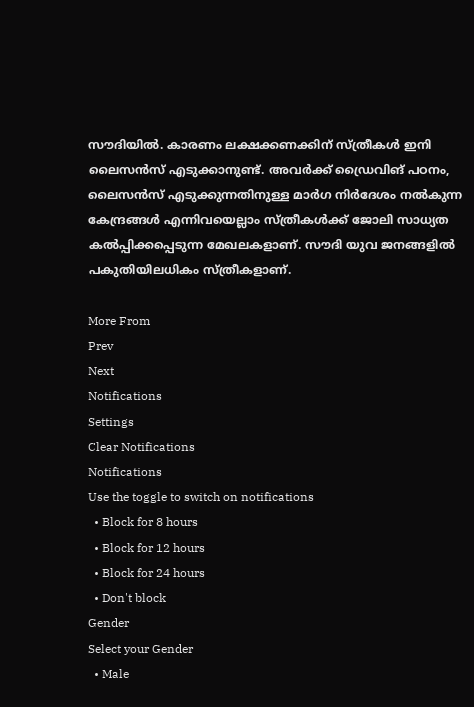സൗദിയില്‍. കാരണം ലക്ഷക്കണക്കിന് സ്ത്രീകള്‍ ഇനി ലൈസന്‍സ് എടുക്കാനുണ്ട്. അവര്‍ക്ക് ഡ്രൈവിങ് പഠനം, ലൈസന്‍സ് എടുക്കുന്നതിനുള്ള മാര്‍ഗ നിര്‍ദേശം നല്‍കുന്ന കേന്ദ്രങ്ങള്‍ എന്നിവയെല്ലാം സ്ത്രീകള്‍ക്ക് ജോലി സാധ്യത കല്‍പ്പിക്കപ്പെടുന്ന മേഖലകളാണ്. സൗദി യുവ ജനങ്ങളില്‍ പകുതിയിലധികം സ്ത്രീകളാണ്.

More From
Prev
Next
Notifications
Settings
Clear Notifications
Notifications
Use the toggle to switch on notifications
  • Block for 8 hours
  • Block for 12 hours
  • Block for 24 hours
  • Don't block
Gender
Select your Gender
  • Male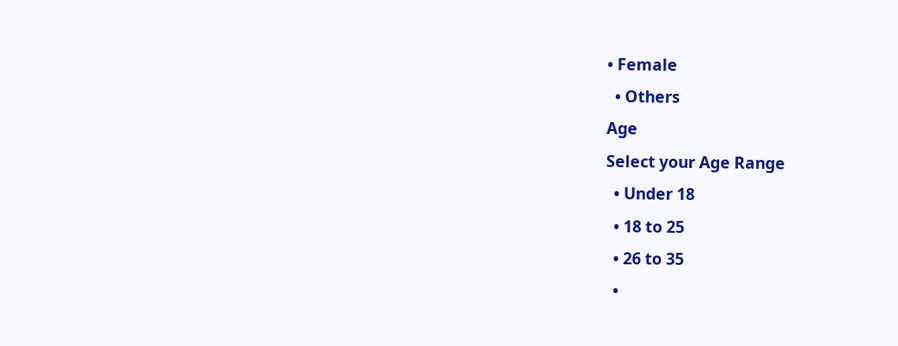• Female
  • Others
Age
Select your Age Range
  • Under 18
  • 18 to 25
  • 26 to 35
  •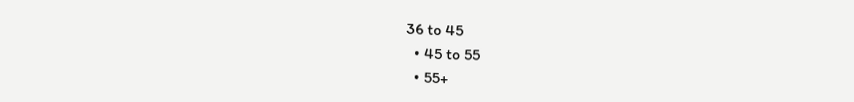36 to 45
  • 45 to 55
  • 55+